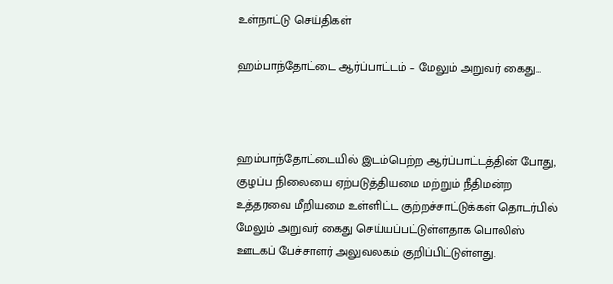உள்நாட்டு செய்திகள்

ஹம்பாந்தோட்டை ஆர்ப்பாட்டம் – மேலும் அறுவர் கைது…



ஹம்பாந்தோட்டையில் இடம்பெற்ற ஆர்ப்பாட்டத்தின் போது, குழப்ப நிலையை ஏற்படுத்தியமை மற்றும் நீதிமன்ற உத்தரவை மீறியமை உள்ளிட்ட குற்றச்சாட்டுக்கள் தொடர்பில் மேலும் அறுவர் கைது செய்யப்பட்டுள்ளதாக பொலிஸ் ஊடகப் பேச்சாளர் அலுவலகம் குறிப்பிட்டுள்ளது.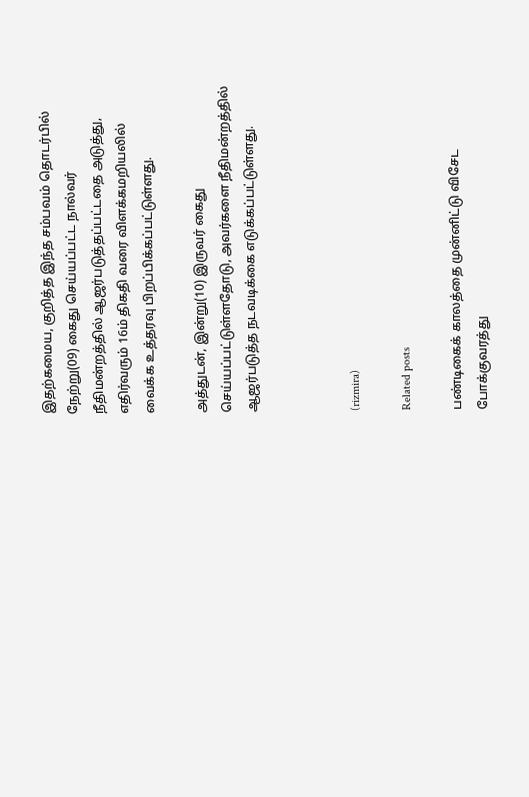இதற்கமைய, குறித்த இந்த சம்பவம் தொடர்பில் நேற்று(09) கைது செய்யப்பட்ட நால்வர் நீதிமன்றத்தில் ஆஜர்படுத்தப்பட்டதை அடுத்து, எதிர்வரும் 16ம் திகதி வரை விளக்கமறியலில் வைக்க உத்தரவு பிறப்பிக்கப்பட்டுள்ளது.

அத்துடன், இன்று(10) இருவர் கைது செய்யப்பட்டுள்ளதோடு, அவர்களை நீதிமன்றத்தில் ஆஜர்படுத்த நடவடிக்கை எடுக்கப்பட்டுள்ளது.



(rizmira)

Related posts

பண்டிகைக் காலத்தை முன்னிட்டு விசேட போக்குவரத்து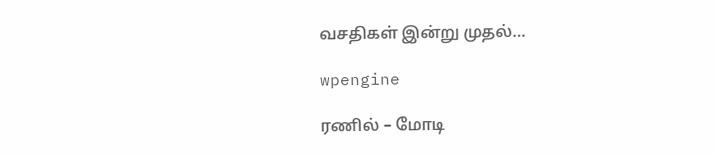வசதிகள் இன்று முதல்…

wpengine

ரணில் – மோடி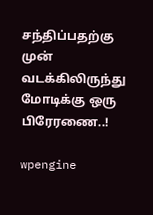சந்திப்பதற்கு முன் வடக்கிலிருந்து மோடிக்கு ஒரு பிரேரணை..!

wpengine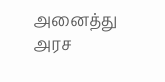அனைத்து அரச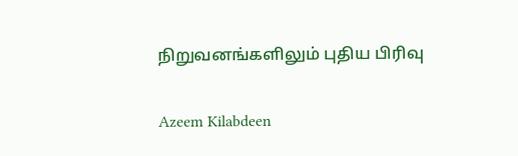நிறுவனங்களிலும் புதிய பிரிவு

Azeem Kilabdeen